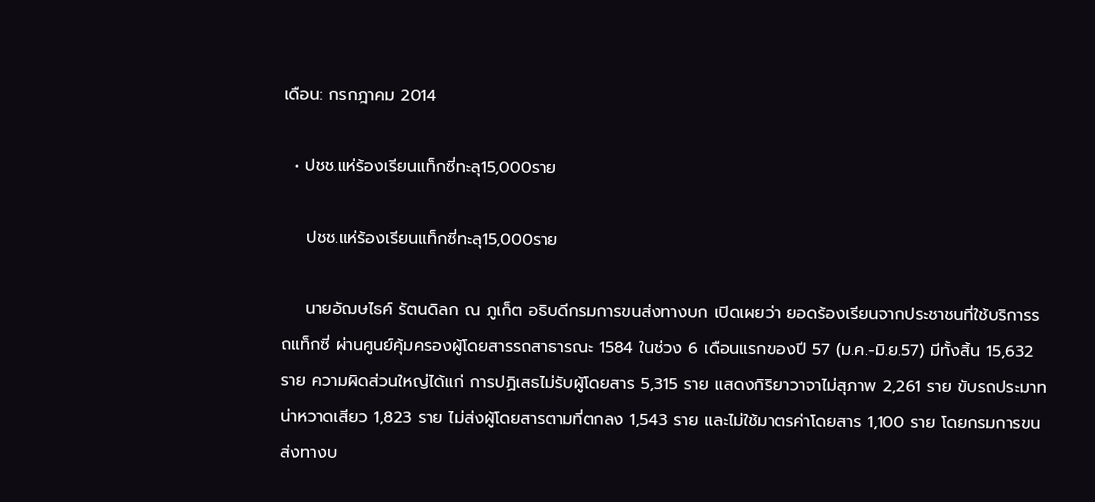เดือน: กรกฎาคม 2014

  • ปชช.แห่ร้องเรียนแท็กซี่ทะลุ15,000ราย

    ปชช.แห่ร้องเรียนแท็กซี่ทะลุ15,000ราย

    นายอัฌษไธค์ รัตนดิลก ณ ภูเก็ต อธิบดีกรมการขนส่งทางบก เปิดเผยว่า ยอดร้องเรียนจากประชาชนที่ใช้บริการรถแท็กซี่ ผ่านศูนย์คุ้มครองผู้โดยสารรถสาธารณะ 1584 ในช่วง 6 เดือนแรกของปี 57 (ม.ค.-มิ.ย.57) มีทั้งสิ้น 15,632 ราย ความผิดส่วนใหญ่ได้แก่ การปฏิเสธไม่รับผู้โดยสาร 5,315 ราย แสดงกิริยาวาจาไม่สุภาพ 2,261 ราย ขับรถประมาทน่าหวาดเสียว 1,823 ราย ไม่ส่งผู้โดยสารตามที่ตกลง 1,543 ราย และไม่ใช้มาตรค่าโดยสาร 1,100 ราย โดยกรมการขนส่งทางบ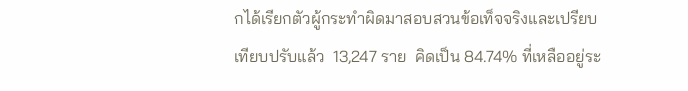กได้เรียกตัวผู้กระทำผิดมาสอบสวนข้อเท็จจริงและเปรียบเทียบปรับแล้ว  13,247 ราย  คิดเป็น 84.74% ที่เหลืออยู่ระ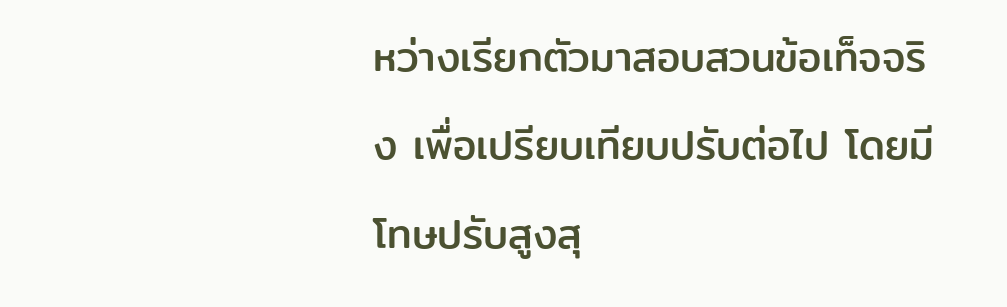หว่างเรียกตัวมาสอบสวนข้อเท็จจริง เพื่อเปรียบเทียบปรับต่อไป โดยมีโทษปรับสูงสุ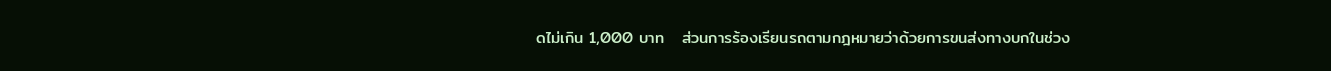ดไม่เกิน 1,000 บาท   ส่วนการร้องเรียนรถตามกฎหมายว่าด้วยการขนส่งทางบกในช่วง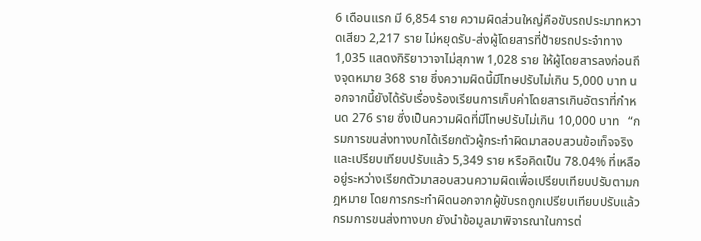6 เดือนแรก มี 6,854 ราย ความผิดส่วนใหญ่คือขับรถประมาทหวาดเสียว 2,217 ราย ไม่หยุดรับ-ส่งผู้โดยสารที่ป้ายรถประจำทาง 1,035 แสดงกิริยาวาจาไม่สุภาพ 1,028 ราย ให้ผู้โดยสารลงก่อนถึงจุดหมาย 368 ราย ซึ่งความผิดนี้มีโทษปรับไม่เกิน 5,000 บาท นอกจากนี้ยังได้รับเรื่องร้องเรียนการเก็บค่าโดยสารเกินอัตราที่กำหนด 276 ราย ซึ่งเป็นความผิดที่มีโทษปรับไม่เกิน 10,000 บาท   “กรมการขนส่งทางบกได้เรียกตัวผู้กระทำผิดมาสอบสวนข้อเท็จจริงและเปรียบเทียบปรับแล้ว 5,349 ราย หรือคิดเป็น 78.04% ที่เหลืออยู่ระหว่างเรียกตัวมาสอบสวนความผิดเพื่อเปรียบเทียบปรับตามกฎหมาย โดยการกระทำผิดนอกจากผู้ขับรถถูกเปรียบเทียบปรับแล้ว กรมการขนส่งทางบก ยังนำข้อมูลมาพิจารณาในการต่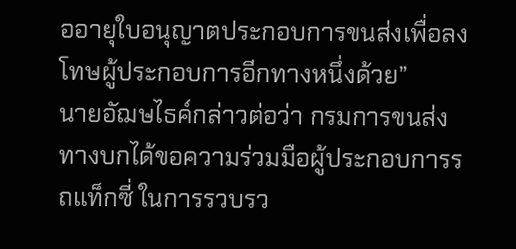ออายุใบอนุญาตประกอบการขนส่งเพื่อลงโทษผู้ประกอบการอีกทางหนึ่งด้วย”      นายอัฌษไธค์กล่าวต่อว่า กรมการขนส่งทางบกได้ขอความร่วมมือผู้ประกอบการรถแท็กซี่ ในการรวบรว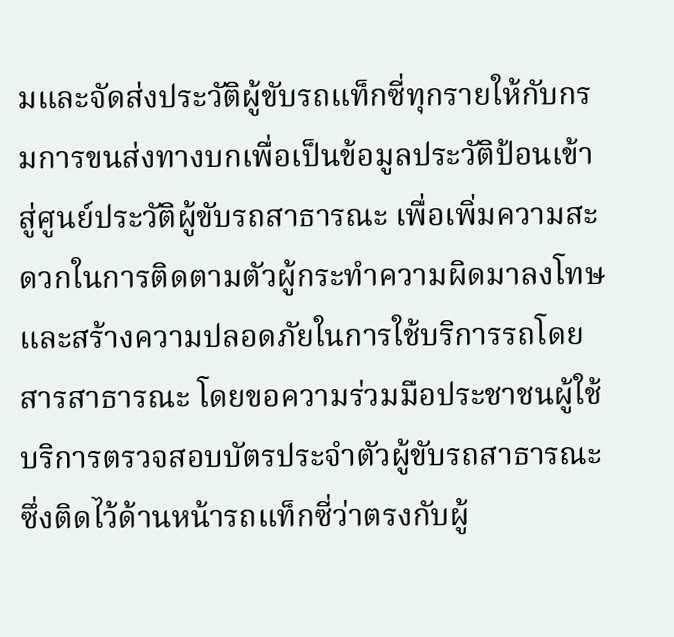มและจัดส่งประวัติผู้ขับรถแท็กซี่ทุกรายให้กับกรมการขนส่งทางบกเพื่อเป็นข้อมูลประวัติป้อนเข้าสู่ศูนย์ประวัติผู้ขับรถสาธารณะ เพื่อเพิ่มความสะดวกในการติดตามตัวผู้กระทำความผิดมาลงโทษ และสร้างความปลอดภัยในการใช้บริการรถโดยสารสาธารณะ โดยขอความร่วมมือประชาชนผู้ใช้บริการตรวจสอบบัตรประจำตัวผู้ขับรถสาธารณะ ซึ่งติดไว้ด้านหน้ารถแท็กซี่ว่าตรงกับผู้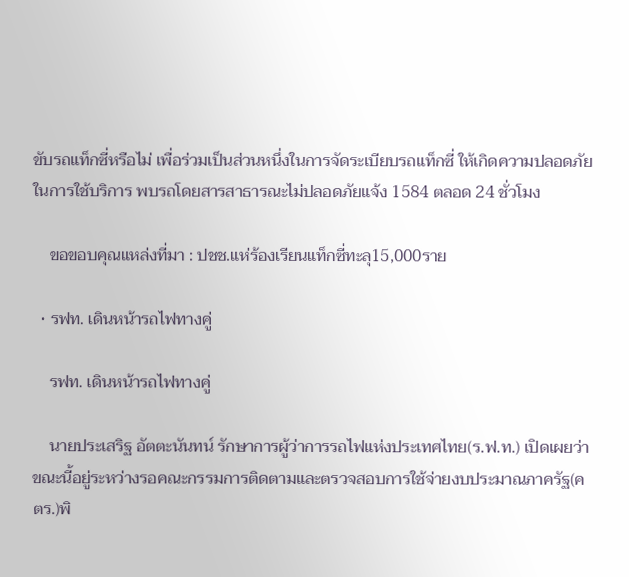ขับรถแท็กซี่หรือไม่ เพื่อร่วมเป็นส่วนหนึ่งในการจัดระเบียบรถแท็กซี่ ให้เกิดความปลอดภัยในการใช้บริการ พบรถโดยสารสาธารณะไม่ปลอดภัยแจ้ง 1584 ตลอด 24 ชั่วโมง

    ขอขอบคุณแหล่งที่มา : ปชช.แห่ร้องเรียนแท็กซี่ทะลุ15,000ราย

  • รฟท. เดินหน้ารถไฟทางคู่

    รฟท. เดินหน้ารถไฟทางคู่

    นายประเสริฐ อัตตะนันทน์ รักษาการผู้ว่าการรถไฟแห่งประเทศไทย(ร.ฟ.ท.) เปิดเผยว่า ขณะนี้อยู่ระหว่างรอคณะกรรมการติดตามและตรวจสอบการใช้จ่ายงบประมาณภาครัฐ(คตร.)พิ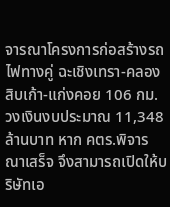จารณาโครงการก่อสร้างรถไฟทางคู่ ฉะเชิงเทรา-คลองสิบเก้า-แก่งคอย 106 กม. วงเงินงบประมาณ 11,348 ล้านบาท หาก คตร.พิจารณาเสร็จ จึงสามารถเปิดให้บริษัทเอ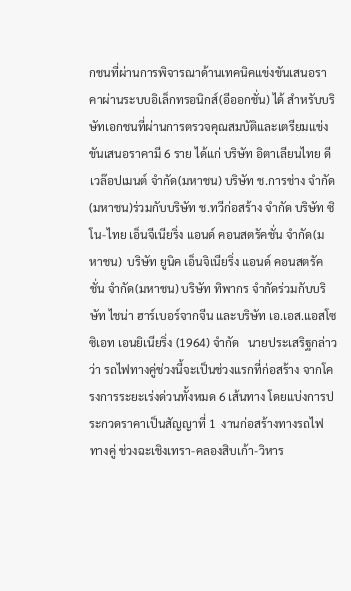กชนที่ผ่านการพิจารณาด้านเทคนิคแข่งขันเสนอราคาผ่านระบบอิเล็กทรอนิกส์(อีออกชั่น) ได้ สำหรับบริษัทเอกชนที่ผ่านการตรวจคุณสมบัติและเตรียมแข่งขันเสนอราคามี 6 ราย ได้แก่ บริษัท อิตาเลียนไทย ดีเวล๊อปเมนต์ จำกัด(มหาชน) บริษัท ช.การช่าง จำกัด(มหาชน)ร่วมกับบริษัท ช.ทวีก่อสร้าง จำกัด บริษัท ซิโน-ไทย เอ็นจีเนียริ่ง แอนด์ คอนสตรัคชั่น จำกัด(มหาชน)  บริษัท ยูนิค เอ็นจิเนียริ่ง แอนด์ คอนสตรัคชั่น จำกัด(มหาชน) บริษัท ทิพากร จำกัดร่วมกับบริษัท ไชน่า ฮาร์เบอร์จากจีน และบริษัท เอ.เอส.แอสโซซิเอท เอนยิเนียริ่ง (1964) จำกัด   นายประเสริฐกล่าวว่า รถไฟทางคู่ช่วงนี้จะเป็นช่วงแรกที่ก่อสร้าง จากโครงการระยะเร่งด่วนทั้งหมด 6 เส้นทาง โดยแบ่งการประกวดราคาเป็นสัญญาที่ 1  งานก่อสร้างทางรถไฟทางคู่ ช่วงฉะเชิงเทรา-คลองสิบเก้า-วิหาร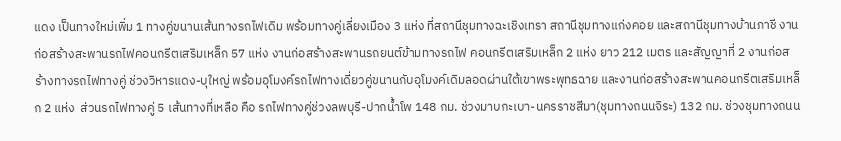แดง เป็นทางใหม่เพิ่ม 1 ทางคู่ขนานเส้นทางรถไฟเดิม พร้อมทางคู่เลี่ยงเมือง 3 แห่ง ที่สถานีชุมทางฉะเชิงเทรา สถานีชุมทางแก่งคอย และสถานีชุมทางบ้านภาชี งานก่อสร้างสะพานรถไฟคอนกรีตเสริมเหล็ก 57 แห่ง งานก่อสร้างสะพานรถยนต์ข้ามทางรถไฟ คอนกรีตเสริมเหล็ก 2 แห่ง ยาว 212 เมตร และสัญญาที่ 2 งานก่อสร้างทางรถไฟทางคู่ ช่วงวิหารแดง-บุใหญ่ พร้อมอุโมงค์รถไฟทางเดี่ยวคู่ขนานกับอุโมงค์เดิมลอดผ่านใต้เขาพระพุทธฉาย และงานก่อสร้างสะพานคอนกรีตเสริมเหล็ก 2 แห่ง  ส่วนรถไฟทางคู่ 5 เส้นทางที่เหลือ คือ รถไฟทางคู่ช่วงลพบุรี-ปากน้ำโพ 148 กม. ช่วงมาบกะเบา-นครราชสีมา(ชุมทางถนนจิระ) 132 กม. ช่วงชุมทางถนน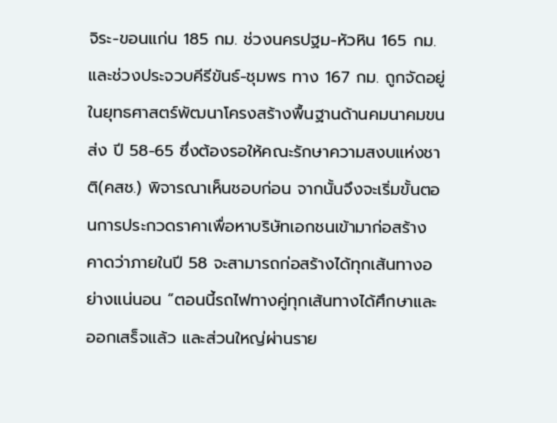จิระ-ขอนแก่น 185 กม. ช่วงนครปฐม-หัวหิน 165 กม. และช่วงประจวบคีรีขันธ์-ชุมพร ทาง 167 กม. ถูกจัดอยู่ในยุทธศาสตร์พัฒนาโครงสร้างพื้นฐานด้านคมนาคมขนส่ง ปี 58-65 ซึ่งต้องรอให้คณะรักษาความสงบแห่งชาติ(คสช.) พิจารณาเห็นชอบก่อน จากนั้นจึงจะเริ่มขั้นตอนการประกวดราคาเพื่อหาบริษัทเอกชนเข้ามาก่อสร้าง คาดว่าภายในปี 58 จะสามารถก่อสร้างได้ทุกเส้นทางอย่างแน่นอน “ตอนนี้รถไฟทางคู่ทุกเส้นทางได้ศึกษาและออกเสร็จแล้ว และส่วนใหญ่ผ่านราย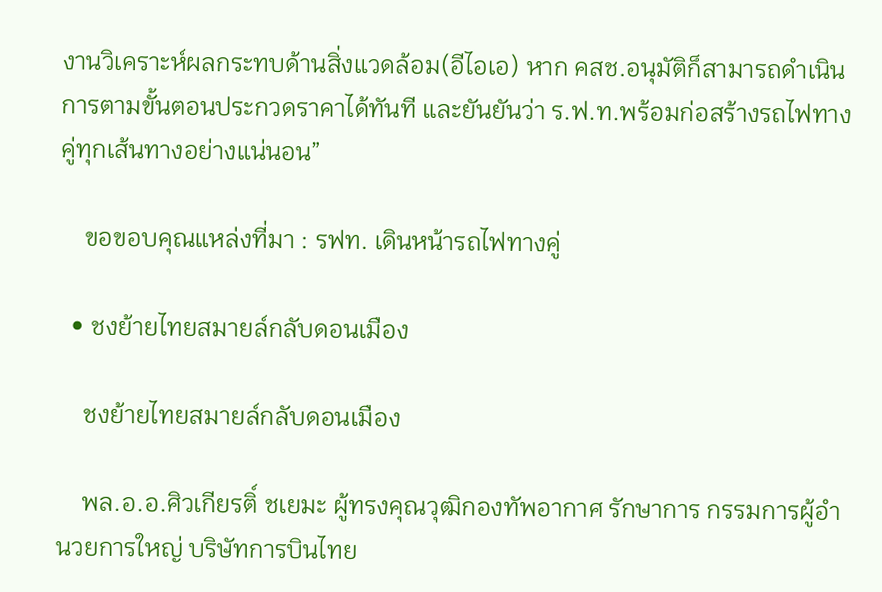งานวิเคราะห์ผลกระทบด้านสิ่งแวดล้อม(อีไอเอ) หาก คสช.อนุมัติก็สามารถดำเนินการตามขั้นตอนประกวดราคาได้ทันที และยันยันว่า ร.ฟ.ท.พร้อมก่อสร้างรถไฟทางคู่ทุกเส้นทางอย่างแน่นอน”

    ขอขอบคุณแหล่งที่มา : รฟท. เดินหน้ารถไฟทางคู่

  • ชงย้ายไทยสมายล์กลับดอนเมือง

    ชงย้ายไทยสมายล์กลับดอนเมือง

    พล.อ.อ.ศิวเกียรติ์ ชเยมะ ผู้ทรงคุณวุฒิกองทัพอากาศ รักษาการ กรรมการผู้อำนวยการใหญ่ บริษัทการบินไทย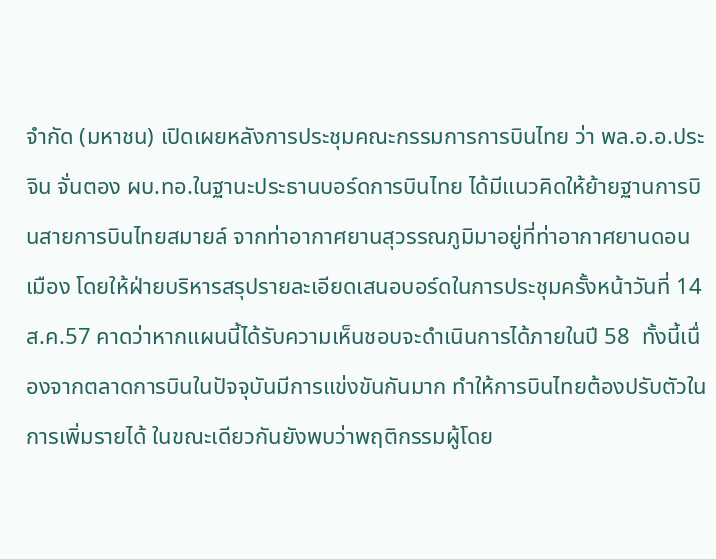จำกัด (มหาชน) เปิดเผยหลังการประชุมคณะกรรมการการบินไทย ว่า พล.อ.อ.ประจิน จั่นตอง ผบ.ทอ.ในฐานะประธานบอร์ดการบินไทย ได้มีแนวคิดให้ย้ายฐานการบินสายการบินไทยสมายล์ จากท่าอากาศยานสุวรรณภูมิมาอยู่ที่ท่าอากาศยานดอนเมือง โดยให้ฝ่ายบริหารสรุปรายละเอียดเสนอบอร์ดในการประชุมครั้งหน้าวันที่ 14 ส.ค.57 คาดว่าหากแผนนี้ได้รับความเห็นชอบจะดำเนินการได้ภายในปี 58  ทั้งนี้เนื่องจากตลาดการบินในปัจจุบันมีการแข่งขันกันมาก ทำให้การบินไทยต้องปรับตัวในการเพิ่มรายได้ ในขณะเดียวกันยังพบว่าพฤติกรรมผู้โดย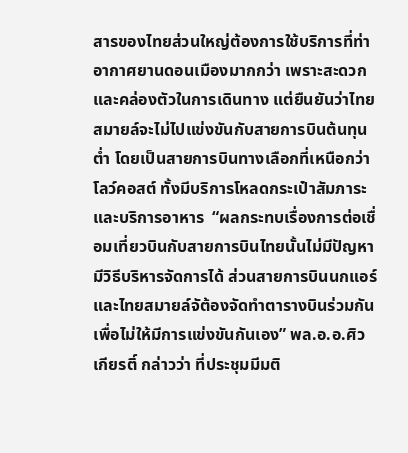สารของไทยส่วนใหญ่ต้องการใช้บริการที่ท่าอากาศยานดอนเมืองมากกว่า เพราะสะดวกและคล่องตัวในการเดินทาง แต่ยืนยันว่าไทยสมายล์จะไม่ไปแข่งขันกับสายการบินต้นทุนต่ำ โดยเป็นสายการบินทางเลือกที่เหนือกว่าโลว์คอสต์ ทั้งมีบริการโหลดกระเป๋าสัมภาระ และบริการอาหาร  “ผลกระทบเรื่องการต่อเชื่อมเที่ยวบินกับสายการบินไทยนั้นไม่มีปัญหา มีวิธีบริหารจัดการได้ ส่วนสายการบินนกแอร์และไทยสมายล์จัต้องจัดทำตารางบินร่วมกันเพื่อไม่ให้มีการแข่งขันกันเอง” พล.อ.อ.ศิวเกียรติ์ กล่าวว่า ที่ประชุมมีมติ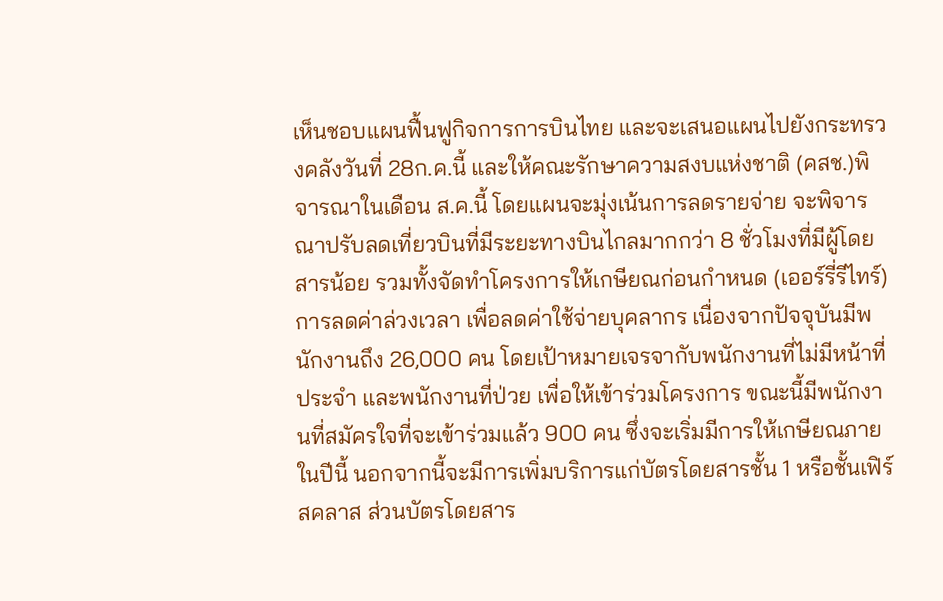เห็นชอบแผนฟื้นฟูกิจการการบินไทย และจะเสนอแผนไปยังกระทรวงคลังวันที่ 28ก.ค.นี้ และให้คณะรักษาความสงบแห่งชาติ (คสช.)พิจารณาในเดือน ส.ค.นี้ โดยแผนจะมุ่งเน้นการลดรายจ่าย จะพิจารณาปรับลดเที่ยวบินที่มีระยะทางบินไกลมากกว่า 8 ชั่วโมงที่มีผู้โดยสารน้อย รวมทั้งจัดทำโครงการให้เกษียณก่อนกำหนด (เออร์รี่รีไทร์)การลดค่าล่วงเวลา เพื่อลดค่าใช้จ่ายบุคลากร เนื่องจากปัจจุบันมีพนักงานถึง 26,000 คน โดยเป้าหมายเจรจากับพนักงานที่ไม่มีหน้าที่ประจำ และพนักงานที่ป่วย เพื่อให้เข้าร่วมโครงการ ขณะนี้มีพนักงานที่สมัครใจที่จะเข้าร่วมแล้ว 900 คน ซึ่งจะเริ่มมีการให้เกษียณภายในปีนี้ นอกจากนี้จะมีการเพิ่มบริการแก่บัตรโดยสารชั้น 1 หรือชั้นเฟิร์สคลาส ส่วนบัตรโดยสาร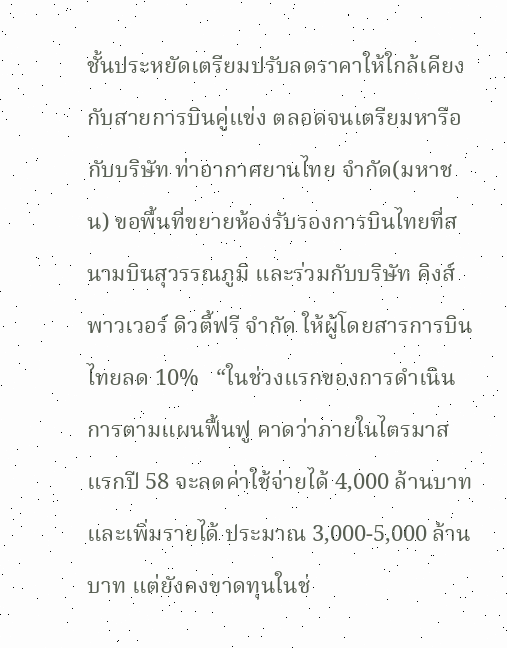ชั้นประหยัดเตรียมปรับลดราคาให้ใกล้เคียงกับสายการบินคู่แข่ง ตลอดจนเตรียมหารือกับบริษัท ท่าอากาศยานไทย จำกัด(มหาชน) ขอพื้นที่ขยายห้องรับรองการบินไทยที่สนามบินสุวรรณภูมิ และร่วมกับบริษัท คิงส์พาวเวอร์ ดิวตี้ฟรี จำกัด ให้ผู้โดยสารการบินไทยลด 10%   “ในช่วงแรกของการดำเนินการตามแผนฟื้นฟู คาดว่าภายในไตรมาสแรกปี 58 จะลดค่าใช้จ่ายได้ 4,000 ล้านบาท และเพิ่มรายได้ ประมาณ 3,000-5,000 ล้านบาท แต่ยังคงขาดทุนในช่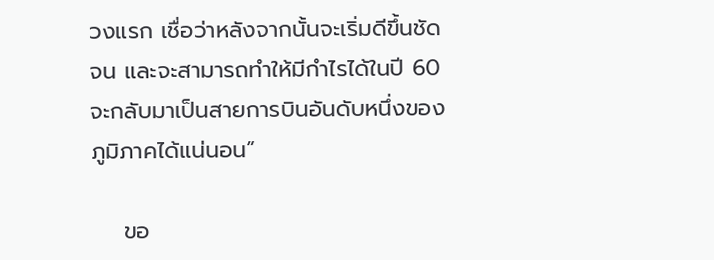วงแรก เชื่อว่าหลังจากนั้นจะเริ่มดีขึ้นชัดจน และจะสามารถทำให้มีกำไรได้ในปี 60 จะกลับมาเป็นสายการบินอันดับหนึ่งของภูมิภาคได้แน่นอน”

    ขอ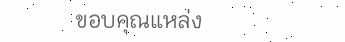ขอบคุณแหล่ง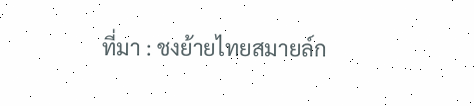ที่มา : ชงย้ายไทยสมายล์ก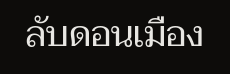ลับดอนเมือง